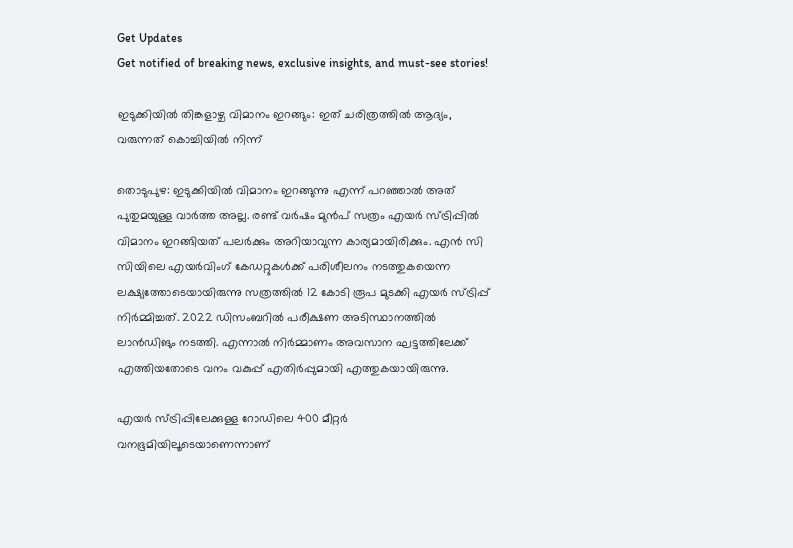Get Updates
Get notified of breaking news, exclusive insights, and must-see stories!

ഇടുക്കിയില്‍ തിങ്കളാഴ്ച വിമാനം ഇറങ്ങും: ഇത് ചരിത്രത്തില്‍ ആദ്യം, വരുന്നത് കൊച്ചിയില്‍ നിന്ന്

തൊടുപുഴ: ഇടുക്കിയില്‍ വിമാനം ഇറങ്ങുന്നു എന്ന് പറഞ്ഞാല്‍ അത് പുതുമയുള്ള വാർത്ത അല്ല. രണ്ട് വർഷം മുന്‍പ് സത്രം എയർ സ്ട്രിപ്പിൽ വിമാനം ഇറങ്ങിയത് പലർക്കും അറിയാവുന്ന കാര്യമായിരിക്കും. എൻ സി സിയിലെ എയർവിംഗ് കേഡറ്റുകൾക്ക് പരിശീലനം നടത്തുകയെന്ന ലക്ഷ്യത്തോടെയായിരുന്നു സത്രത്തിൽ 12 കോടി രൂപ മുടക്കി എയർ സ്ട്രിപ്പ് നിർമ്മിച്ചത്. 2022 ഡിസംബറിൽ പരീക്ഷണ അടിസ്ഥാനത്തില്‍ ലാന്‍ഡിങും നടത്തി. എന്നാല്‍ നിർമ്മാണം അവസാന ഘട്ടത്തിലേക്ക് എത്തിയതോടെ വനം വകുപ്പ് എതിർപ്പുമായി എത്തുകയായിരുന്നു.

എയർ സ്ട്രിപ്പിലേക്കുള്ള റോഡിലെ 400 മീറ്റർ വനഭൂമിയിലൂടെയാണെന്നാണ്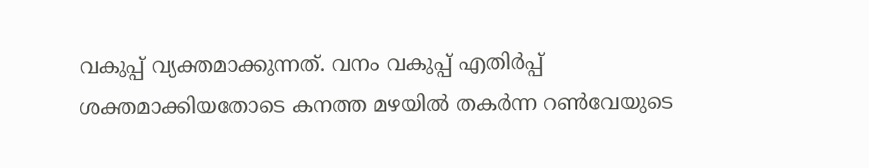വകുപ്പ് വ്യക്തമാക്കുന്നത്. വനം വകുപ്പ് എതിർപ്പ് ശക്തമാക്കിയതോടെ കനത്ത മഴയിൽ തകർന്ന റൺവേയുടെ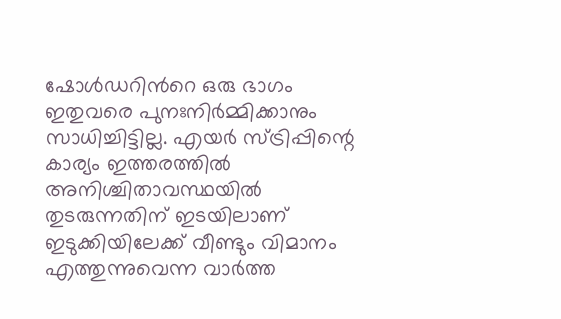ഷോൾഡറിൻറെ ഒരു ഭാഗം ഇതുവരെ പുനഃനിർമ്മിക്കാനും സാധിച്ചിട്ടില്ല. എയർ സ്ട്രിപ്പിന്റെ കാര്യം ഇത്തരത്തില്‍ അനിശ്ചിതാവസ്ഥയില്‍ തുടരുന്നതിന് ഇടയിലാണ് ഇടുക്കിയിലേക്ക് വീണ്ടും വിമാനം എത്തുന്നുവെന്ന വാർത്ത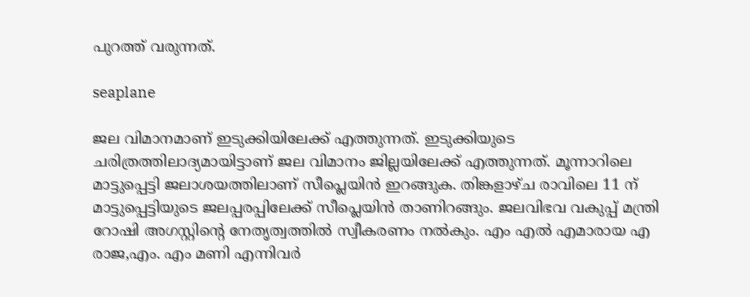പുറത്ത് വരുന്നത്.

seaplane

ജല വിമാനമാണ് ഇടുക്കിയിലേക്ക് എത്തുന്നത്. ഇടുക്കിയുടെ ചരിത്രത്തിലാദ്യമായിട്ടാണ് ജല വിമാനം ജില്ലയിലേക്ക് എത്തുന്നത്. മൂന്നാറിലെ മാട്ടുപ്പെട്ടി ജലാശയത്തിലാണ് സീപ്ലെയിൻ ഇറങ്ങുക. തിങ്കളാഴ്ച രാവിലെ 11 ന് മാട്ടുപ്പെട്ടിയുടെ ജലപ്പരപ്പിലേക്ക് സീപ്ലെയിൻ താണിറങ്ങും. ജലവിഭവ വകുപ്പ് മന്ത്രി റോഷി അഗസ്റ്റിൻ്റെ നേതൃത്വത്തിൽ സ്വീകരണം നൽകും. എം എൽ എമാരായ എ രാജ,എം. എം മണി എന്നിവർ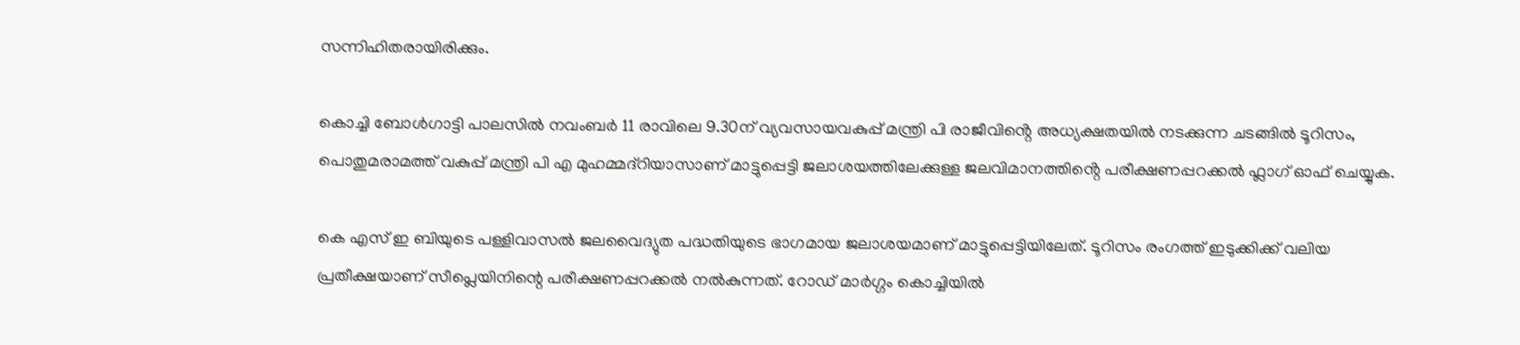സന്നിഹിതരായിരിക്കും.

കൊച്ചി ബോൾഗാട്ടി പാലസിൽ നവംബർ 11 രാവിലെ 9.30ന് വ്യവസായവകുപ്പ് മന്ത്രി പി രാജീവിൻ്റെ അധ്യക്ഷതയിൽ നടക്കുന്ന ചടങ്ങിൽ ടൂറിസം, പൊതുമരാമത്ത് വകുപ്പ് മന്ത്രി പി എ മുഹമ്മദ്റിയാസാണ് മാട്ടുപ്പെട്ടി ജലാശയത്തിലേക്കുള്ള ജലവിമാനത്തിൻ്റെ പരീക്ഷണപ്പറക്കൽ ഫ്ലാഗ് ഓഫ് ചെയ്യുക.

കെ എസ് ഇ ബിയുടെ പള്ളിവാസൽ ജലവൈദ്യുത പദ്ധതിയുടെ ഭാഗമായ ജലാശയമാണ് മാട്ടുപ്പെട്ടിയിലേത്. ടൂറിസം രംഗത്ത് ഇടുക്കിക്ക് വലിയ പ്രതീക്ഷയാണ് സീപ്ലെയിനിന്റെ പരീക്ഷണപ്പറക്കൽ നൽകുന്നത്. റോഡ് മാർഗ്ഗം കൊച്ചിയിൽ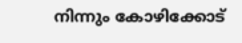നിന്നും കോഴിക്കോട്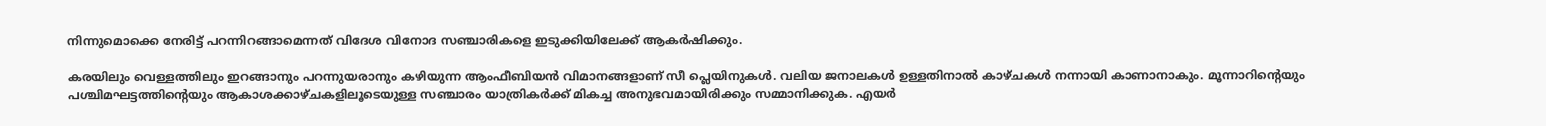നിന്നുമൊക്കെ നേരിട്ട് പറന്നിറങ്ങാമെന്നത് വിദേശ വിനോദ സഞ്ചാരികളെ ഇടുക്കിയിലേക്ക് ആകർഷിക്കും.

കരയിലും വെള്ളത്തിലും ഇറങ്ങാനും പറന്നുയരാനും കഴിയുന്ന ആംഫീബിയൻ വിമാനങ്ങളാണ് സീ പ്ലെയിനുകൾ. വലിയ ജനാലകൾ ഉള്ളതിനാൽ കാഴ്ചകൾ നന്നായി കാണാനാകും. മൂന്നാറിൻ്റെയും പശ്ചിമഘട്ടത്തിൻ്റെയും ആകാശക്കാഴ്ചകളിലൂടെയുള്ള സഞ്ചാരം യാത്രികർക്ക് മികച്ച അനുഭവമായിരിക്കും സമ്മാനിക്കുക. എയർ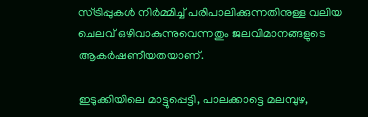സ്ട്രിപ്പുകൾ നിർമ്മിച്ച് പരിപാലിക്കുന്നതിനുള്ള വലിയ ചെലവ് ഒഴിവാകുന്നുവെന്നതും ജലവിമാനങ്ങളുടെ ആകർഷണീയതയാണ്.

ഇടുക്കിയിലെ മാട്ടുപ്പെട്ടി, പാലക്കാട്ടെ മലമ്പുഴ,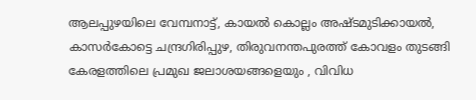ആലപ്പുഴയിലെ വേമ്പനാട്ട്, കായൽ കൊല്ലം അഷ്ടമുടിക്കായൽ, കാസർകോട്ടെ ചന്ദ്രഗിരിപ്പുഴ, തിരുവനന്തപുരത്ത് കോവളം തുടങ്ങി കേരളത്തിലെ പ്രമുഖ ജലാശയങ്ങളെയും , വിവിധ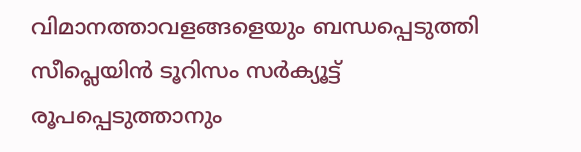വിമാനത്താവളങ്ങളെയും ബന്ധപ്പെടുത്തി സീപ്ലെയിൻ ടൂറിസം സർക്യൂട്ട് രൂപപ്പെടുത്താനും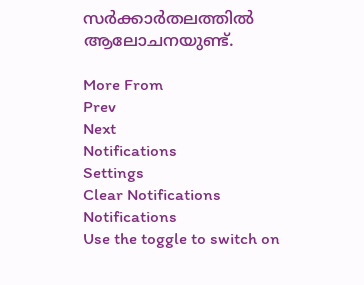സർക്കാർതലത്തിൽ ആലോചനയുണ്ട്.

More From
Prev
Next
Notifications
Settings
Clear Notifications
Notifications
Use the toggle to switch on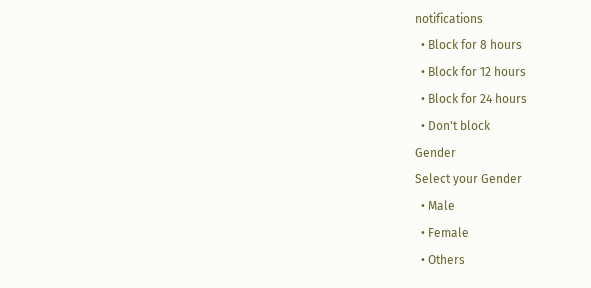notifications
  • Block for 8 hours
  • Block for 12 hours
  • Block for 24 hours
  • Don't block
Gender
Select your Gender
  • Male
  • Female
  • Others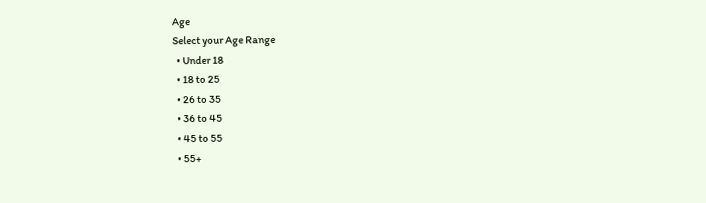Age
Select your Age Range
  • Under 18
  • 18 to 25
  • 26 to 35
  • 36 to 45
  • 45 to 55
  • 55+